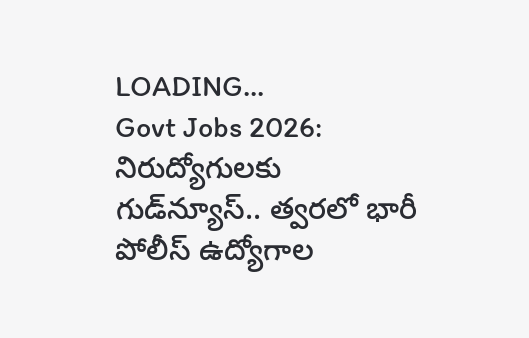LOADING...
Govt Jobs 2026: నిరుద్యోగులకు గుడ్‌న్యూస్.. త్వరలో భారీ పోలీస్ ఉద్యోగాల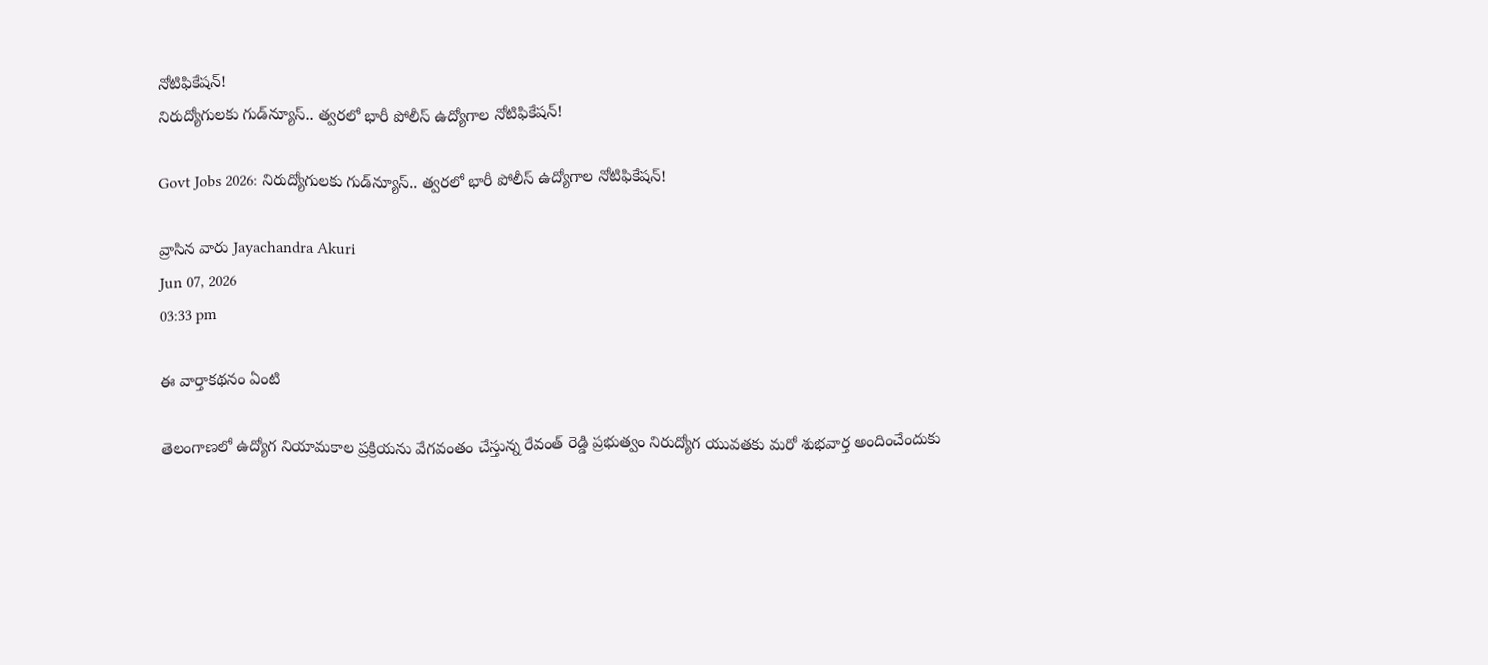నోటిఫికేషన్!
నిరుద్యోగులకు గుడ్‌న్యూస్.. త్వరలో భారీ పోలీస్ ఉద్యోగాల నోటిఫికేషన్!

Govt Jobs 2026: నిరుద్యోగులకు గుడ్‌న్యూస్.. త్వరలో భారీ పోలీస్ ఉద్యోగాల నోటిఫికేషన్!

వ్రాసిన వారు Jayachandra Akuri
Jun 07, 2026
03:33 pm

ఈ వార్తాకథనం ఏంటి

తెలంగాణలో ఉద్యోగ నియామకాల ప్రక్రియను వేగవంతం చేస్తున్న రేవంత్ రెడ్డి ప్రభుత్వం నిరుద్యోగ యువతకు మరో శుభవార్త అందించేందుకు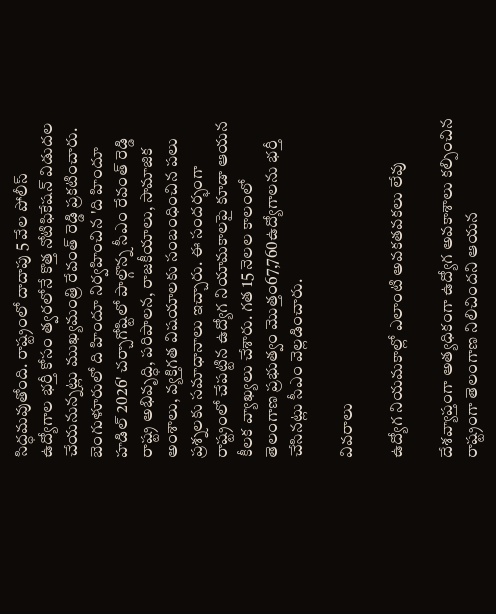సిద్ధమవుతోంది. రాష్ట్రంలో దాదాపు 5 వేల పోలీస్ ఉద్యోగాల భర్తీ కోసం త్వరలోనే కొత్త నోటిఫికేషన్ విడుదల చేయనున్నట్లు ముఖ్యమంత్రి రేవంత్ రెడ్డి ప్రకటించారు. బెంగుళూరులో ది హిందూ నిర్వహించిన 'ది హిందూ హడిల్ 2026' చర్చాగోష్టిలో పాల్గొన్న సీఎం రేవంత్ రెడ్డి రాష్ట్ర అభివృద్ధి, పరిపాలన, రాజకీయాలు, సామాజిక అంశాలు, వ్యక్తిగత విషయాలకు సంబంధించిన పలు ప్రశ్నలకు సమాధానాలు ఇచ్చారు. ఈ సందర్భంగా రాష్ట్రంలో చేపట్టిన ఉద్యోగ నియామకాలపై కూడా ఆయన కీలక వ్యాఖ్యలు చేశారు. గత 15 నెలల కాలంలో తెలంగాణ ప్రభుత్వం మొత్తం67,760ఉద్యోగాలను భర్తీ చేసినట్లు సీఎం వెల్లడించారు.

వివరాలు

ఉద్యోగ నియమకాల్లో ఎలాంటి అవకతవకలు లేవు

దేశవ్యాప్తంగా అత్యధికంగా ఉద్యోగ అవకాశాలు కల్పించిన రాష్ట్రంగా తెలంగాణ నిలిచిందని ఆయన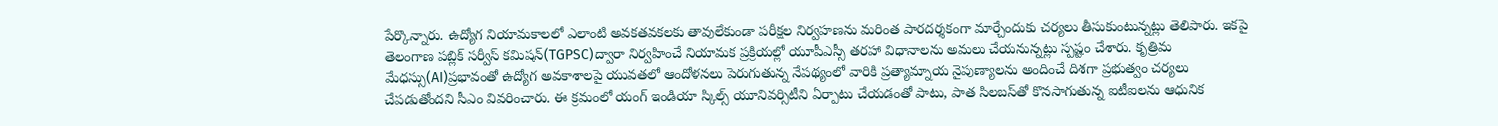పేర్కొన్నారు. ఉద్యోగ నియామకాలలో ఎలాంటి అవకతవకలకు తావులేకుండా పరీక్షల నిర్వహణను మరింత పారదర్శకంగా మార్చేందుకు చర్యలు తీసుకుంటున్నట్లు తెలిపారు. ఇకపై తెలంగాణ పబ్లిక్ సర్వీస్ కమిషన్(TGPSC)ద్వారా నిర్వహించే నియామక ప్రక్రియల్లో యూపీఎస్సీ తరహా విధానాలను అమలు చేయనున్నట్లు స్పష్టం చేశారు. కృత్రిమ మేధస్సు(AI)ప్రభావంతో ఉద్యోగ అవకాశాలపై యువతలో ఆందోళనలు పెరుగుతున్న నేపథ్యంలో వారికి ప్రత్యామ్నాయ నైపుణ్యాలను అందించే దిశగా ప్రభుత్వం చర్యలు చేపడుతోందని సీఎం వివరించారు. ఈ క్రమంలో యంగ్ ఇండియా స్కిల్స్ యూనివర్సిటీని ఏర్పాటు చేయడంతో పాటు, పాత సిలబస్‌తో కొనసాగుతున్న ఐటీఐలను ఆధునిక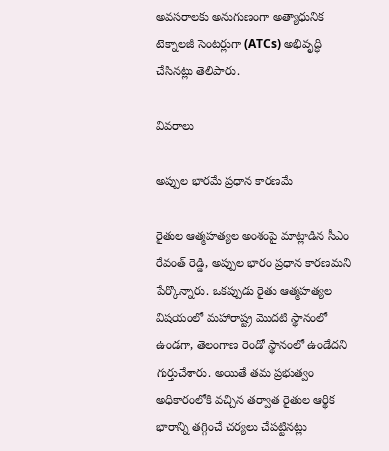అవసరాలకు అనుగుణంగా అత్యాధునిక టెక్నాలజీ సెంటర్లుగా (ATCs) అభివృద్ధి చేసినట్లు తెలిపారు.

వివరాలు

అప్పుల భారమే ప్రధాన కారణమే

రైతుల ఆత్మహత్యల అంశంపై మాట్లాడిన సీఎం రేవంత్ రెడ్డి, అప్పుల భారం ప్రధాన కారణమని పేర్కొన్నారు. ఒకప్పుడు రైతు ఆత్మహత్యల విషయంలో మహారాష్ట్ర మొదటి స్థానంలో ఉండగా, తెలంగాణ రెండో స్థానంలో ఉండేదని గుర్తుచేశారు. అయితే తమ ప్రభుత్వం అధికారంలోకి వచ్చిన తర్వాత రైతుల ఆర్థిక భారాన్ని తగ్గించే చర్యలు చేపట్టినట్లు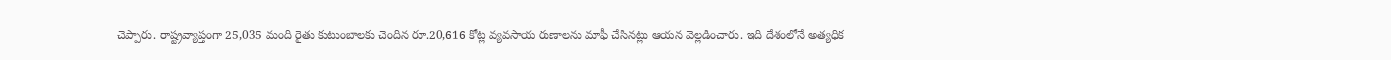చెప్పారు. రాష్ట్రవ్యాప్తంగా 25,035 మంది రైతు కుటుంబాలకు చెందిన రూ.20,616 కోట్ల వ్యవసాయ రుణాలను మాఫీ చేసినట్లు ఆయన వెల్లడించారు. ఇది దేశంలోనే అత్యధిక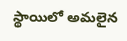స్థాయిలో అమలైన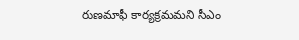రుణమాఫీ కార్యక్రమమని సీఎం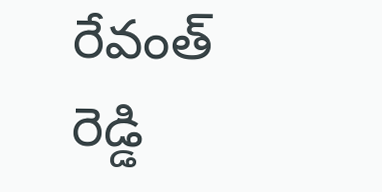రేవంత్ రెడ్డి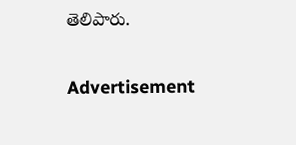తెలిపారు.

Advertisement